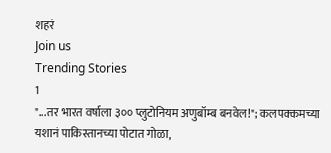शहरं
Join us
Trending Stories
1
"...तर भारत वर्षाला ३०० प्लुटोनियम अणुबॉम्ब बनवेल!"; कलपक्कमच्या यशानं पाकिस्तानच्या पोटात गोळा,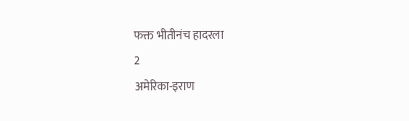फक्त भीतीनंच हादरला
2
अमेरिका-इराण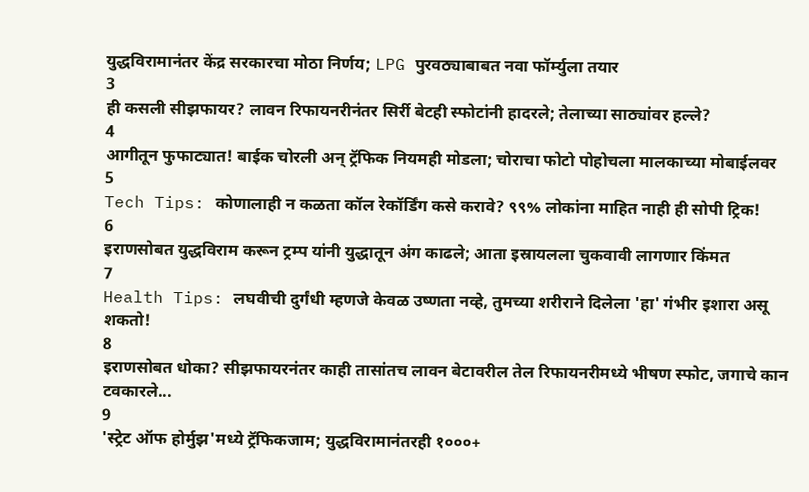युद्धविरामानंतर केंद्र सरकारचा मोठा निर्णय; LPG पुरवठ्याबाबत नवा फॉर्म्युला तयार
3
ही कसली सीझफायर? लावन रिफायनरीनंतर सिर्री बेटही स्फोटांनी हादरले; तेलाच्या साठ्यांवर हल्ले?
4
आगीतून फुफाट्यात! बाईक चोरली अन् ट्रॅफिक नियमही मोडला; चोराचा फोटो पोहोचला मालकाच्या मोबाईलवर
5
Tech Tips: कोणालाही न कळता कॉल रेकॉर्डिंग कसे करावे? ९९% लोकांना माहित नाही ही सोपी ट्रिक!
6
इराणसोबत युद्धविराम करून ट्रम्प यांनी युद्धातून अंग काढले; आता इस्रायलला चुकवावी लागणार किंमत
7
Health Tips: लघवीची दुर्गंधी म्हणजे केवळ उष्णता नव्हे, तुमच्या शरीराने दिलेला 'हा' गंभीर इशारा असू शकतो!
8
इराणसोबत धोका? सीझफायरनंतर काही तासांतच लावन बेटावरील तेल रिफायनरीमध्ये भीषण स्फोट, जगाचे कान टवकारले...
9
'स्ट्रेट ऑफ होर्मुझ'मध्ये ट्रॅफिकजाम; युद्धविरामानंतरही १०००+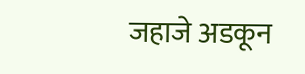जहाजे अडकून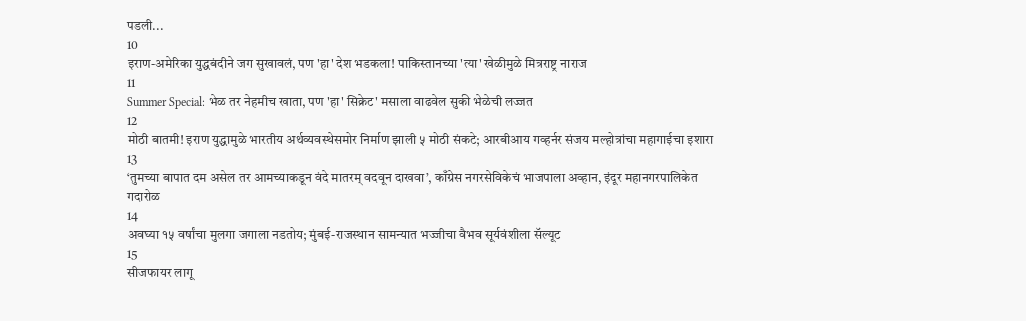पडली...
10
इराण-अमेरिका युद्धबंदीने जग सुखावलं, पण 'हा' देश भडकला! पाकिस्तानच्या 'त्या' खेळीमुळे मित्रराष्ट्र नाराज
11
Summer Special: भेळ तर नेहमीच खाता, पण 'हा' सिक्रेट' मसाला वाढवेल सुकी भेळेची लज्जत
12
मोठी बातमी! इराण युद्धामुळे भारतीय अर्थव्यवस्थेसमोर निर्माण झाली ५ मोठी संकटे; आरबीआय गव्हर्नर संजय मल्होत्रांचा महागाईचा इशारा
13
‘तुमच्या बापात दम असेल तर आमच्याकडून वंदे मातरम् वदवून दाखवा’, काँग्रेस नगरसेविकेचं भाजपाला अव्हान, इंदूर महानगरपालिकेत गदारोळ
14
अवघ्या १५ वर्षांचा मुलगा जगाला नडतोय; मुंबई-राजस्थान सामन्यात भज्जीचा वैभव सूर्यवंशीला सॅल्यूट
15
सीजफायर लागू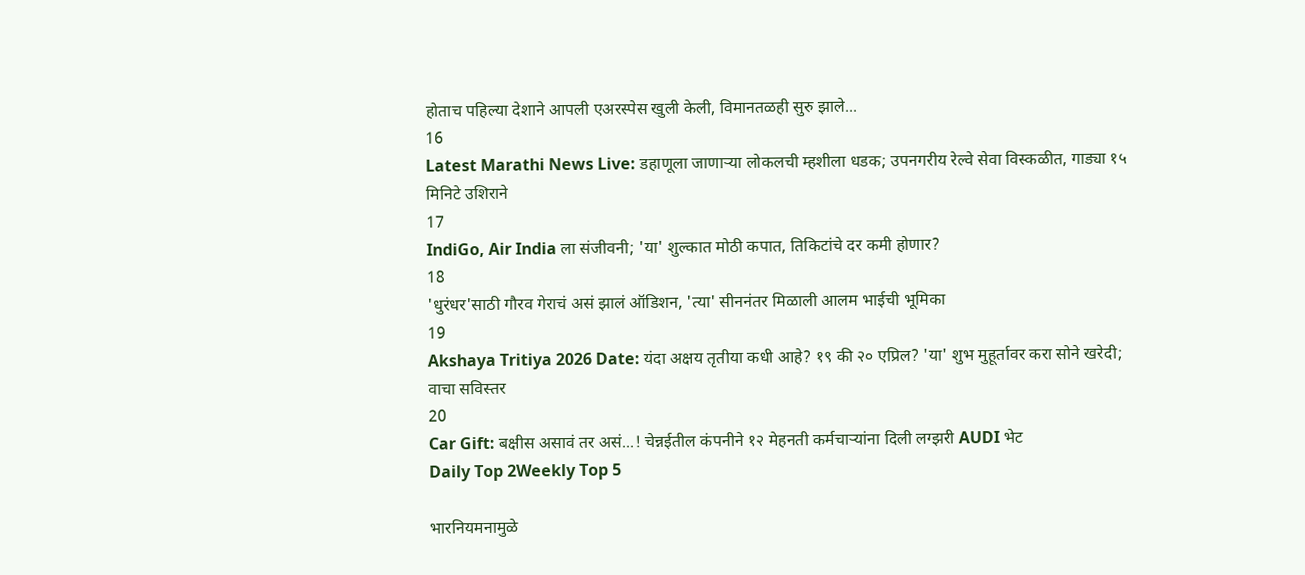होताच पहिल्या देशाने आपली एअरस्पेस खुली केली, विमानतळही सुरु झाले...
16
Latest Marathi News Live: डहाणूला जाणाऱ्या लोकलची म्हशीला धडक; उपनगरीय रेल्वे सेवा विस्कळीत, गाड्या १५ मिनिटे उशिराने
17
IndiGo, Air India ला संजीवनी; 'या' शुल्कात मोठी कपात, तिकिटांचे दर कमी होणार?
18
'धुरंधर'साठी गौरव गेराचं असं झालं ऑडिशन, 'त्या' सीननंतर मिळाली आलम भाईची भूमिका
19
Akshaya Tritiya 2026 Date: यंदा अक्षय तृतीया कधी आहे? १९ की २० एप्रिल? 'या' शुभ मुहूर्तावर करा सोने खरेदी; वाचा सविस्तर
20
Car Gift: बक्षीस असावं तर असं...! चेन्नईतील कंपनीने १२ मेहनती कर्मचाऱ्यांना दिली लग्झरी AUDI भेट
Daily Top 2Weekly Top 5

भारनियमनामुळे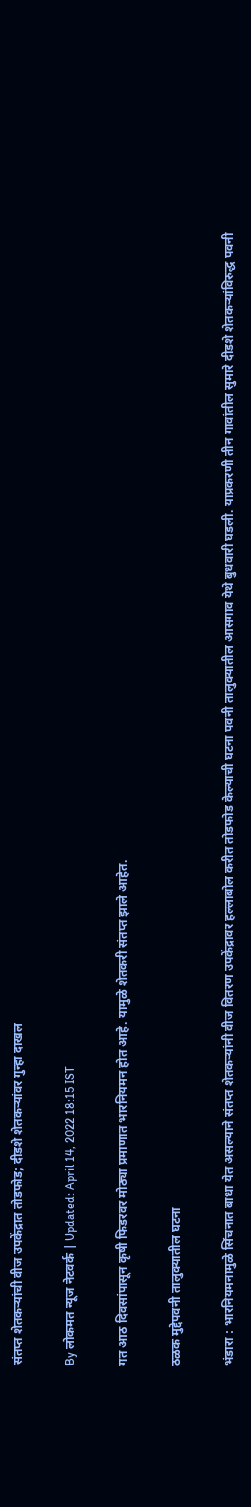संतप्त शेतकऱ्यांची वीज उपकेंद्रात तोडफोड; दीडशे शेतकऱ्यांवर गुन्हा दाखल

By लोकमत न्यूज नेटवर्क | Updated: April 14, 2022 18:15 IST

गत आठ दिवसांपासून कृषी फिडरवर मोठ्या प्रमाणात भारनियमन होत आहे. यामुळे शेतकरी संतप्त झाले आहेत.

ठळक मुद्देपवनी तालुक्यातील घटना

भंडारा : भारनियमनामुळे सिंचनात बाधा येत असल्याने संतप्त शेतकऱ्यांनी वीज वितरण उपकेंद्रावर हल्लाबोल करीत तोडफोड केल्याची घटना पवनी तालुक्यातील आसगाव येथे बुधवारी घडली. याप्रकरणी तीन गावांतील सुमारे दीडशे शेतकऱ्यांविरुद्ध पवनी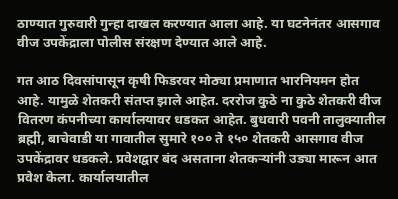ठाण्यात गुरुवारी गुन्हा दाखल करण्यात आला आहे. या घटनेनंतर आसगाव वीज उपकेंद्राला पोलीस संरक्षण देण्यात आले आहे.

गत आठ दिवसांपासून कृषी फिडरवर मोठ्या प्रमाणात भारनियमन होत आहे. यामुळे शेतकरी संतप्त झाले आहेत. दररोज कुठे ना कुठे शेतकरी वीज वितरण कंपनीच्या कार्यालयावर धडकत आहेत. बुधवारी पवनी तालुक्यातील ब्रह्मी, बाचेवाडी या गावातील सुमारे १०० ते १५० शेतकरी आसगाव वीज उपकेंद्रावर धडकले. प्रवेशद्वार बंद असताना शेतकऱ्यांनी उड्या मारून आत प्रवेश केला. कार्यालयातील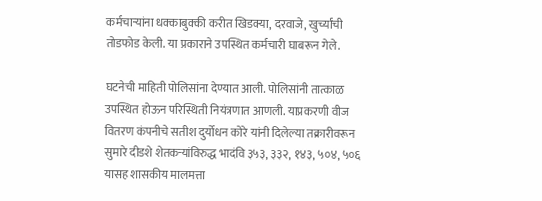कर्मचाऱ्यांना धक्काबुक्की करीत खिडक्या, दरवाजे, खुर्च्यांची तोडफोड केली. या प्रकाराने उपस्थित कर्मचारी घाबरून गेले.

घटनेची माहिती पोलिसांना देण्यात आली. पोलिसांनी तात्काळ उपस्थित होऊन परिस्थिती नियंत्रणात आणली. याप्रकरणी वीज वितरण कंपनीचे सतीश दुर्योधन कोरे यांनी दिलेल्या तक्रारीवरून सुमारे दीडशे शेतकऱ्यांविरुद्ध भादंवि ३५३, ३३२, १४३, ५०४, ५०६ यासह शासकीय मालमत्ता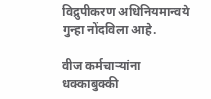विद्रुपीकरण अधिनियमान्वये गुन्हा नोंदविला आहे.

वीज कर्मचाऱ्यांना धक्काबुक्की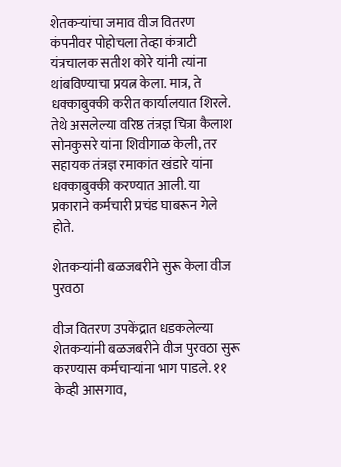शेतकऱ्यांचा जमाव वीज वितरण कंपनीवर पोहोचला तेव्हा कंत्राटी यंत्रचालक सतीश कोरे यांनी त्यांना थांबविण्याचा प्रयत्न केला. मात्र, ते धक्काबुक्की करीत कार्यालयात शिरले. तेथे असलेल्या वरिष्ठ तंत्रज्ञ चित्रा कैलाश सोनकुसरे यांना शिवीगाळ केली, तर सहायक तंत्रज्ञ रमाकांत खंडारे यांना धक्काबुक्की करण्यात आली. या प्रकाराने कर्मचारी प्रचंड घाबरून गेले होते.

शेतकऱ्यांनी बळजबरीने सुरू केला वीज पुरवठा

वीज वितरण उपकेंद्रात धडकलेल्या शेतकऱ्यांनी बळजबरीने वीज पुरवठा सुरू करण्यास कर्मचाऱ्यांना भाग पाडले. ११ केव्ही आसगाव,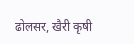ढोलसर, खैरी कृषी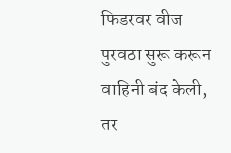फिडरवर वीज पुरवठा सुरू करून वाहिनी बंद केली, तर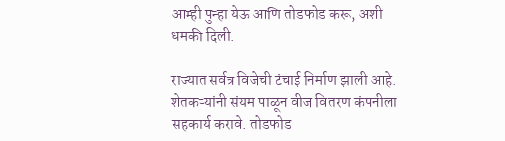आम्ही पुन्हा येऊ आणि तोडफोड करू, अशी धमकी दिली.

राज्यात सर्वत्र विजेची टंचाई निर्माण झाली आहे. शेतकऱ्यांनी संयम पाळून वीज वितरण कंपनीला सहकार्य करावे. तोडफोड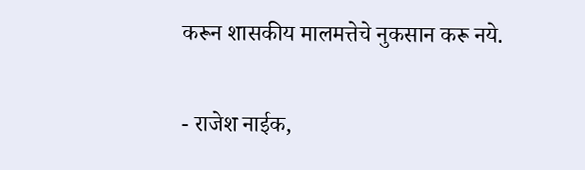करून शासकीय मालमत्तेचे नुकसान करू नये.

- राजेश नाईक,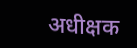अधीक्षक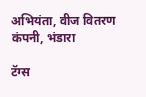अभियंता, वीज वितरण कंपनी, भंडारा

टॅग्स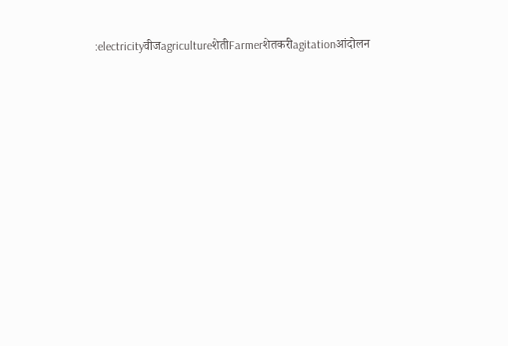:electricityवीजagricultureशेतीFarmerशेतकरीagitationआंदोलन